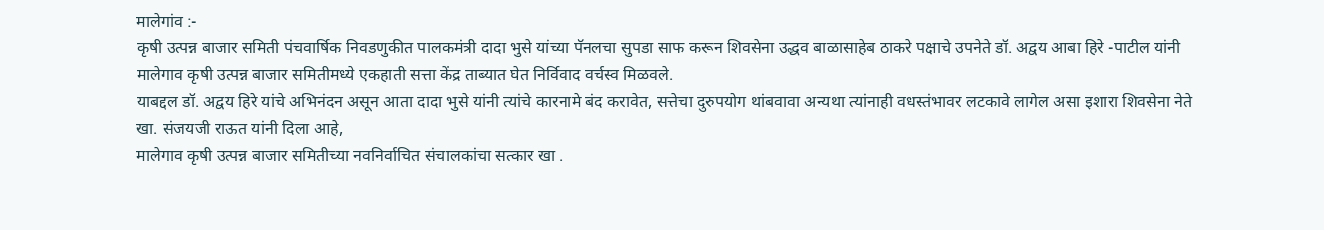मालेगांव :-
कृषी उत्पन्न बाजार समिती पंचवार्षिक निवडणुकीत पालकमंत्री दादा भुसे यांच्या पॅनलचा सुपडा साफ करून शिवसेना उद्धव बाळासाहेब ठाकरे पक्षाचे उपनेते डॉ. अद्वय आबा हिरे -पाटील यांनी मालेगाव कृषी उत्पन्न बाजार समितीमध्ये एकहाती सत्ता केंद्र ताब्यात घेत निर्विवाद वर्चस्व मिळवले.
याबद्दल डॉ. अद्वय हिरे यांचे अभिनंदन असून आता दादा भुसे यांनी त्यांचे कारनामे बंद करावेत, सत्तेचा दुरुपयोग थांबवावा अन्यथा त्यांनाही वधस्तंभावर लटकावे लागेल असा इशारा शिवसेना नेते खा. संजयजी राऊत यांनी दिला आहे,
मालेगाव कृषी उत्पन्न बाजार समितीच्या नवनिर्वाचित संचालकांचा सत्कार खा .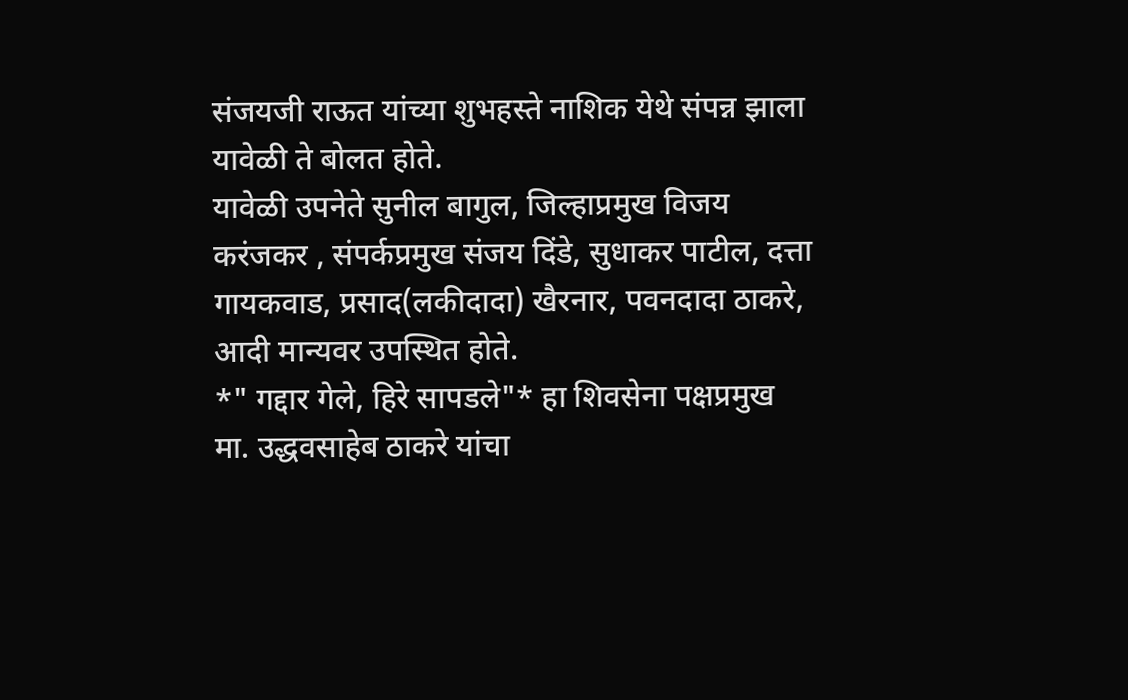संजयजी राऊत यांच्या शुभहस्ते नाशिक येथे संपन्न झाला यावेळी ते बोलत होते.
यावेळी उपनेते सुनील बागुल, जिल्हाप्रमुख विजय करंजकर , संपर्कप्रमुख संजय दिंडे, सुधाकर पाटील, दत्ता गायकवाड, प्रसाद(लकीदादा) खैरनार, पवनदादा ठाकरे, आदी मान्यवर उपस्थित होते.
*" गद्दार गेले, हिरे सापडले"* हा शिवसेना पक्षप्रमुख मा. उद्धवसाहेब ठाकरे यांचा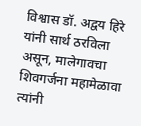विश्वास डॉ. अद्वय हिरे यांनी सार्थ ठरविला असून, मालेगावचा शिवगर्जना महामेळावा त्यांनी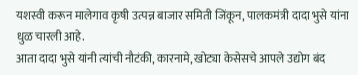यशस्वी करून मालेगाव कृषी उत्पन्न बाजार समिती जिंकून, पालकमंत्री दादा भुसे यांना धुळ चारली आहे.
आता दादा भुसे यांनी त्यांची नौटंकी, कारनामे, खोट्या केसेसचे आपले उद्योग बंद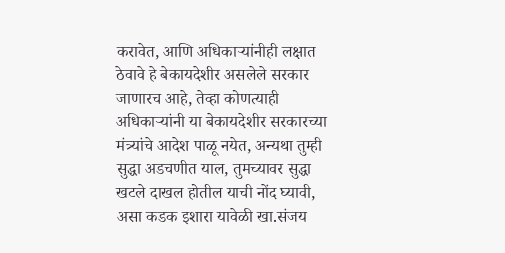करावेत, आणि अधिकाऱ्यांनीही लक्षात ठेवावे हे बेकायदेशीर असलेले सरकार जाणारच आहे, तेव्हा कोणत्याही अधिकाऱ्यांनी या बेकायदेशीर सरकारच्या मंत्र्यांचे आदेश पाळू नयेत, अन्यथा तुम्ही सुद्धा अडचणीत याल, तुमच्यावर सुद्धा खटले दाखल होतील याची नोंद घ्यावी,
असा कडक इशारा यावेळी खा.संजय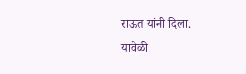राऊत यांनी दिला.
यावेळी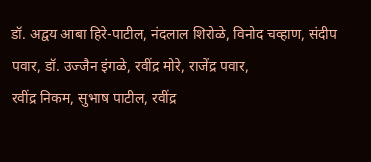डॉ. अद्वय आबा हिरे-पाटील, नंदलाल शिरोळे, विनोद चव्हाण, संदीप पवार, डॉ. उज्जैन इंगळे, रवींद्र मोरे, राजेंद्र पवार,
रवींद्र निकम, सुभाष पाटील, रवींद्र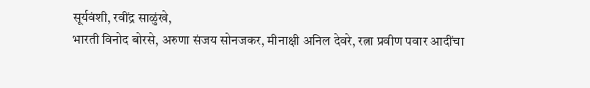सूर्यवंशी, रवींद्र साळुंखे,
भारती विनोद बोरसे, अरुणा संजय सोनजकर, मीनाक्षी अनिल देवरे, रत्ना प्रवीण पवार आदींचा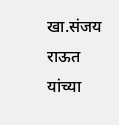खा.संजय राऊत यांच्या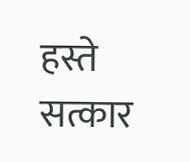हस्ते सत्कार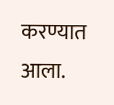करण्यात आला.